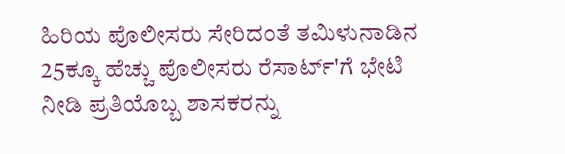ಹಿರಿಯ ಪೊಲೀಸರು ಸೇರಿದಂತೆ ತಮಿಳುನಾಡಿನ 25ಕ್ಕೂ ಹೆಚ್ಚು ಪೊಲೀಸರು ರೆಸಾರ್ಟ್'ಗೆ ಭೇಟಿ ನೀಡಿ ಪ್ರತಿಯೊಬ್ಬ ಶಾಸಕರನ್ನು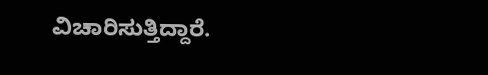ವಿಚಾರಿಸುತ್ತಿದ್ದಾರೆ.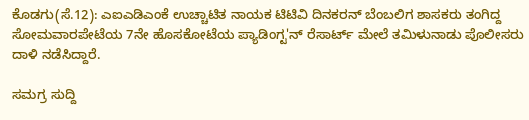ಕೊಡಗು(ಸೆ.12): ಎಐಎಡಿಎಂಕೆ ಉಚ್ಚಾಟಿತ ನಾಯಕ ಟಿಟಿವಿ ದಿನಕರನ್ ಬೆಂಬಲಿಗ ಶಾಸಕರು ತಂಗಿದ್ದ ಸೋಮವಾರಪೇಟೆಯ 7ನೇ ಹೊಸಕೋಟೆಯ ಪ್ಯಾಡಿಂಗ್ಟ'ನ್ ರೆಸಾರ್ಟ್ ಮೇಲೆ ತಮಿಳುನಾಡು ಪೊಲೀಸರು ದಾಳಿ ನಡೆಸಿದ್ದಾರೆ.

ಸಮಗ್ರ ಸುದ್ದಿ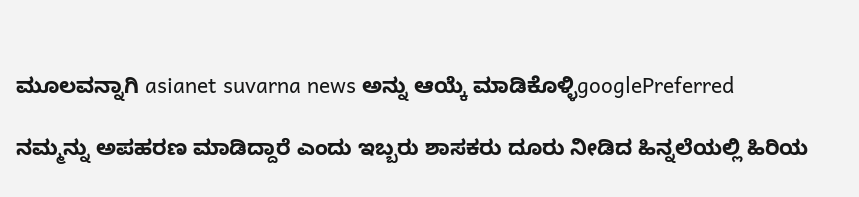ಮೂಲವನ್ನಾಗಿ asianet suvarna news ಅನ್ನು ಆಯ್ಕೆ ಮಾಡಿಕೊಳ್ಳಿgooglePreferred

ನಮ್ಮನ್ನು ಅಪಹರಣ ಮಾಡಿದ್ದಾರೆ ಎಂದು ಇಬ್ಬರು ಶಾಸಕರು ದೂರು ನೀಡಿದ ಹಿನ್ನಲೆಯಲ್ಲಿ ಹಿರಿಯ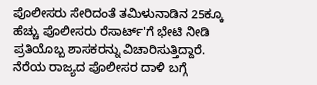ಪೊಲೀಸರು ಸೇರಿದಂತೆ ತಮಿಳುನಾಡಿನ 25ಕ್ಕೂ ಹೆಚ್ಚು ಪೊಲೀಸರು ರೆಸಾರ್ಟ್'ಗೆ ಭೇಟಿ ನೀಡಿ ಪ್ರತಿಯೊಬ್ಬ ಶಾಸಕರನ್ನು ವಿಚಾರಿಸುತ್ತಿದ್ದಾರೆ. ನೆರೆಯ ರಾಜ್ಯದ ಪೊಲೀಸರ ದಾಳಿ ಬಗ್ಗೆ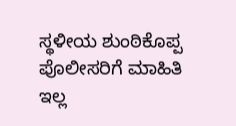ಸ್ಥಳೀಯ ಶುಂಠಿಕೊಪ್ಪ ಪೊಲೀಸರಿಗೆ ಮಾಹಿತಿ ಇಲ್ಲ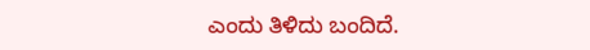ಎಂದು ತಿಳಿದು ಬಂದಿದೆ.